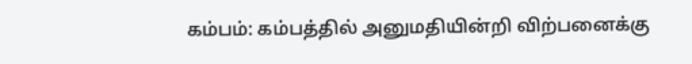கம்பம்: கம்பத்தில் அனுமதியின்றி விற்பனைக்கு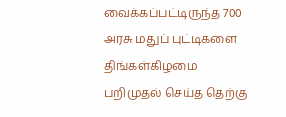வைக்கப்பட்டிருந்த 700 அரசு மதுப் புட்டிகளை திங்கள்கிழமை பறிமுதல் செய்த தெற்கு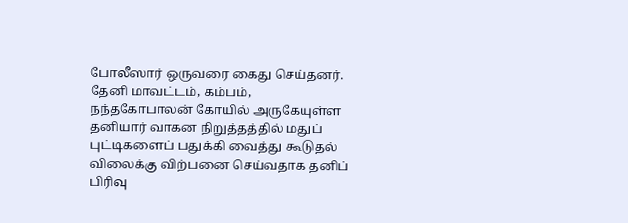போலீஸார் ஒருவரை கைது செய்தனர்.
தேனி மாவட்டம், கம்பம், நந்தகோபாலன் கோயில் அருகேயுள்ள தனியார் வாகன நிறுத்தத்தில் மதுப் புட்டிகளைப் பதுக்கி வைத்து கூடுதல் விலைக்கு விற்பனை செய்வதாக தனிப் பிரிவு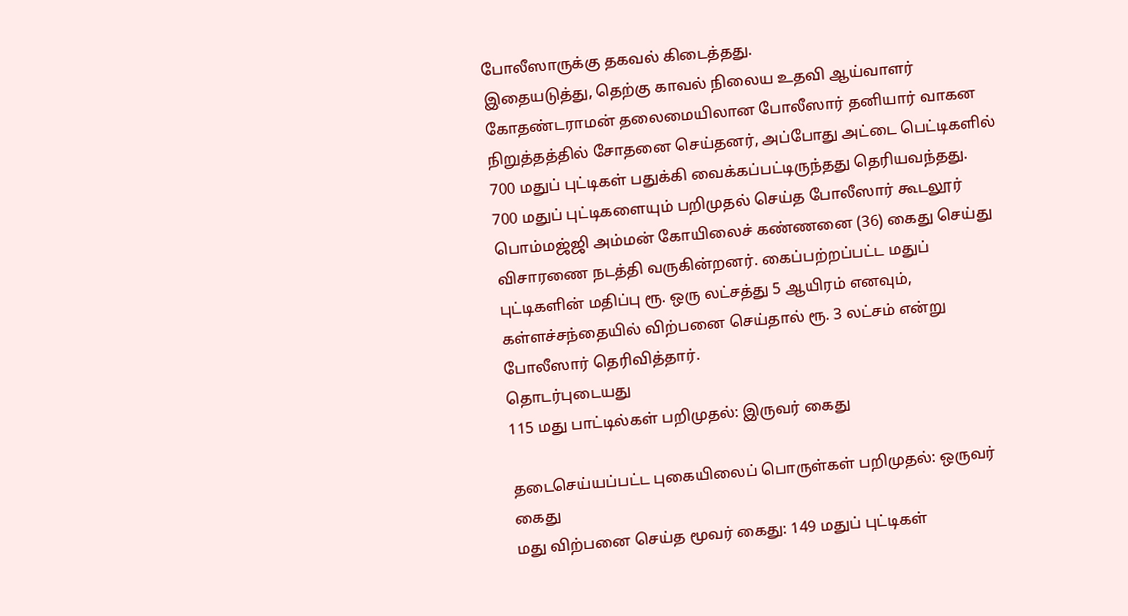போலீஸாருக்கு தகவல் கிடைத்தது.
இதையடுத்து, தெற்கு காவல் நிலைய உதவி ஆய்வாளர் கோதண்டராமன் தலைமையிலான போலீஸார் தனியார் வாகன நிறுத்தத்தில் சோதனை செய்தனர், அப்போது அட்டை பெட்டிகளில் 700 மதுப் புட்டிகள் பதுக்கி வைக்கப்பட்டிருந்தது தெரியவந்தது.
700 மதுப் புட்டிகளையும் பறிமுதல் செய்த போலீஸார் கூடலூர் பொம்மஜ்ஜி அம்மன் கோயிலைச் கண்ணனை (36) கைது செய்து விசாரணை நடத்தி வருகின்றனர். கைப்பற்றப்பட்ட மதுப் புட்டிகளின் மதிப்பு ரூ. ஒரு லட்சத்து 5 ஆயிரம் எனவும், கள்ளச்சந்தையில் விற்பனை செய்தால் ரூ. 3 லட்சம் என்று போலீஸார் தெரிவித்தார்.
தொடர்புடையது
115 மது பாட்டில்கள் பறிமுதல்: இருவர் கைது

தடைசெய்யப்பட்ட புகையிலைப் பொருள்கள் பறிமுதல்: ஒருவர் கைது
மது விற்பனை செய்த மூவர் கைது: 149 மதுப் புட்டிகள்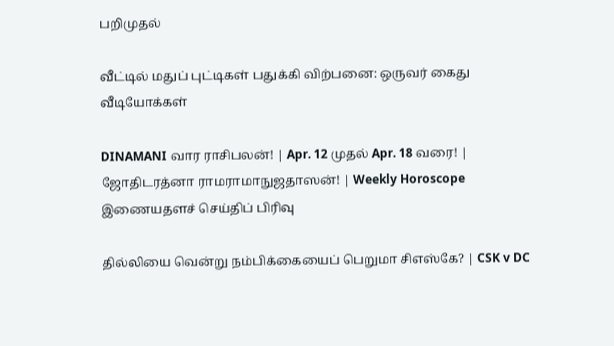பறிமுதல்

வீட்டில் மதுப் புட்டிகள் பதுக்கி விற்பனை: ஒருவர் கைது
வீடியோக்கள்

DINAMANI வார ராசிபலன்! | Apr. 12 முதல் Apr. 18 வரை! | ஜோதிடரத்னா ராமராமாநுஜதாஸன்! | Weekly Horoscope
இணையதளச் செய்திப் பிரிவு

தில்லியை வென்று நம்பிக்கையைப் பெறுமா சிஎஸ்கே? | CSK v DC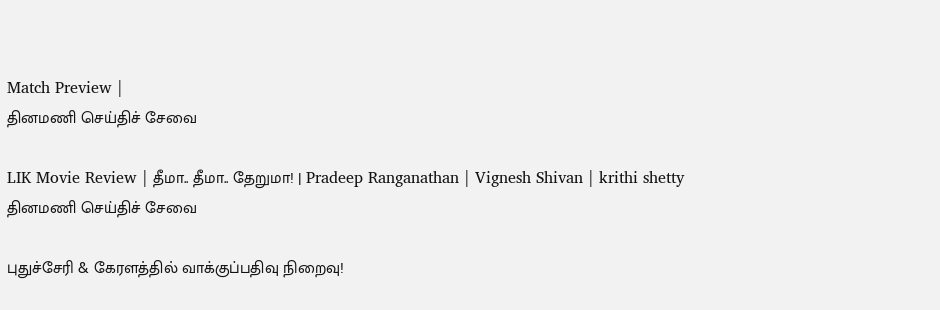Match Preview |
தினமணி செய்திச் சேவை

LIK Movie Review | தீமா.. தீமா.. தேறுமா! | Pradeep Ranganathan | Vignesh Shivan | krithi shetty
தினமணி செய்திச் சேவை

புதுச்சேரி & கேரளத்தில் வாக்குப்பதிவு நிறைவு!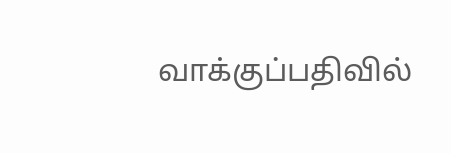வாக்குப்பதிவில்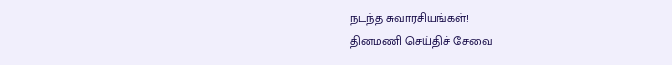நடந்த சுவாரசியங்கள்!
தினமணி செய்திச் சேவை